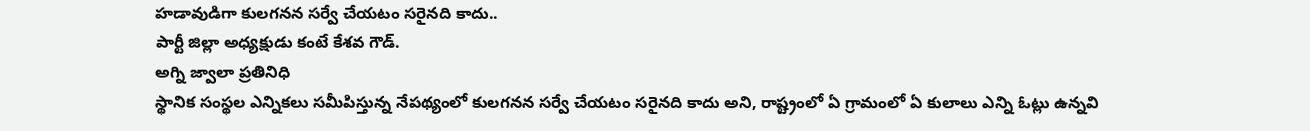హడావుడిగా కులగనన సర్వే చేయటం సరైనది కాదు..
పార్టీ జిల్లా అధ్యక్షుడు కంటే కేశవ గౌడ్.
అగ్ని జ్వాలా ప్రతినిధి
స్థానిక సంస్థల ఎన్నికలు సమీపిస్తున్న నేపథ్యంలో కులగనన సర్వే చేయటం సరైనది కాదు అని, రాష్ట్రంలో ఏ గ్రామంలో ఏ కులాలు ఎన్ని ఓట్లు ఉన్నవి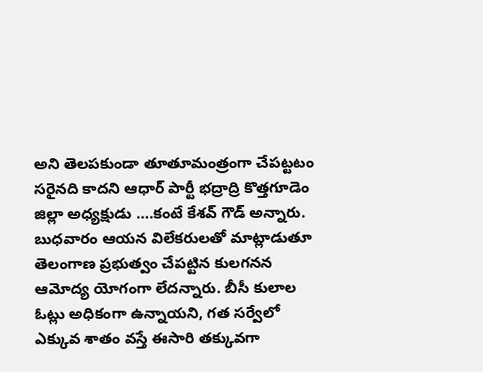అని తెలపకుండా తూతూమంత్రంగా చేపట్టటం సరైనది కాదని ఆధార్ పార్టీ భద్రాద్రి కొత్తగూడెం జిల్లా అధ్యక్షుడు ….కంటే కేశవ్ గౌడ్ అన్నారు. బుధవారం ఆయన విలేకరులతో మాట్లాడుతూ తెలంగాణ ప్రభుత్వం చేపట్టిన కులగనన ఆమోద్య యోగంగా లేదన్నారు. బీసీ కులాల ఓట్లు అధికంగా ఉన్నాయని, గత సర్వేలో ఎక్కువ శాతం వస్తే ఈసారి తక్కువగా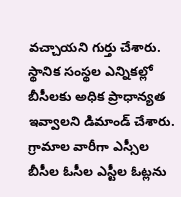వచ్చాయని గుర్తు చేశారు. స్థానిక సంస్థల ఎన్నికల్లో బీసీలకు అధిక ప్రాధాన్యత ఇవ్వాలని డిమాండ్ చేశారు. గ్రామాల వారీగా ఎస్సీల బీసీల ఓసీల ఎస్టీల ఓట్లను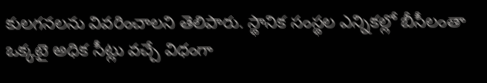కులగనలను వివరించాలని తెలిపారు. స్థానిక సంస్థల ఎన్నికల్లో బీసీలంతా ఒక్కటై అధిక సీట్లు వచ్చే విధంగా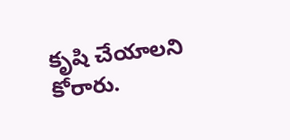కృషి చేయాలని కోరారు.